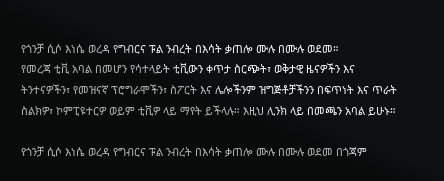የጎንቻ ሲሶ እነሴ ወረዳ የግብርና ፑል ንብረት በእሳት ቃጠሎ ሙሉ በሙሉ ወደመ።
የመረጃ ቲቪ አባል በመሆን የሳተላይት ቲቪውን ቀጥታ ስርጭት፣ ወቅታዊ ዜናዎችን እና ትንተናዎችን፣ የመዝናኛ ፕሮግራሞችን፣ ስፖርት እና ሌሎችንም ዝግጅቶቻችንን በፍጥነት እና ጥራት ስልክዎ፣ ኮምፒዩተርዎ ወይም ቲቪዎ ላይ ማየት ይችላሉ። እዚህ ሊንክ ላይ በመጫን አባል ይሁኑ።

የጎንቻ ሲሶ እነሴ ወረዳ የግብርና ፑል ንብረት በእሳት ቃጠሎ ሙሉ በሙሉ ወደመ በጎጃም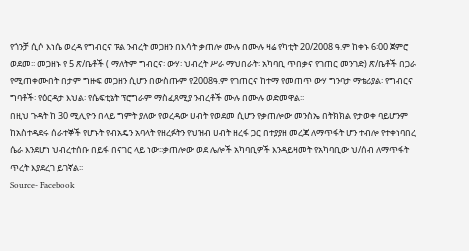የጎንቻ ሲሶ እነሴ ወረዳ የግብርና ፑል ንብረት መጋዘን በእሳት ቃጠሎ ሙሉ በሙሉ ዛሬ የካቲት 20/2008 ዓ.ም ከቀኑ 6፡00 ጀምሮ ወደመ፡፡ መጋዘኑ የ 5 ጽ/ቤቶች ( ማለትም ግብርና፡ ውሃ፡ ህብረት ሥራ ማህበራት፡ አካባቢ ጥበቃና የገጠር መንገድ) ጽ/ቤቶች በጋራ የሚጠቀሙበት በታም ግዙፍ መጋዘን ሲሆን በውስጡም የ2008ዓ.ም የገጠርና ከተማ የመጠጥ ውሃ ግንባታ ማቴሪያል፡ የግብርና ግባቶች፡ የዕርዳታ እህል፡ የሴፍቲኔት ፕሮግራም ማስፈጸሚያ ንብረቶች ሙሉ በሙሉ ወድመዋል፡፡
በዚህ ጉዳት ከ 30 ሚሊዮን በላይ ግምት ያለው የወረዳው ሀብት የወደመ ሲሆን የቃጠሎው መንስኤ በትክክል የታወቀ ባይሆንም ከአስተዳደሩ ሰራተኞች የሆኑት የብአዴን አባላት የዘረፉትን የህዝብ ሀብት ዘረፋ ጋር በተያያዘ መረጃ ለማጥፋት ሆን ተብሎ የተቀነባበረ ሴራ እንደሆነ ህብረተሰቡ በይፋ በናገር ላይ ነው፡፡ቃጠሎው ወደ ሌሎች አካባቢዎች እንዳይዛመት የአካባቢው ህ/ሰብ ለማጥፋት ጥረት እያደረገ ይገኛል፡፡
Source- Facebook